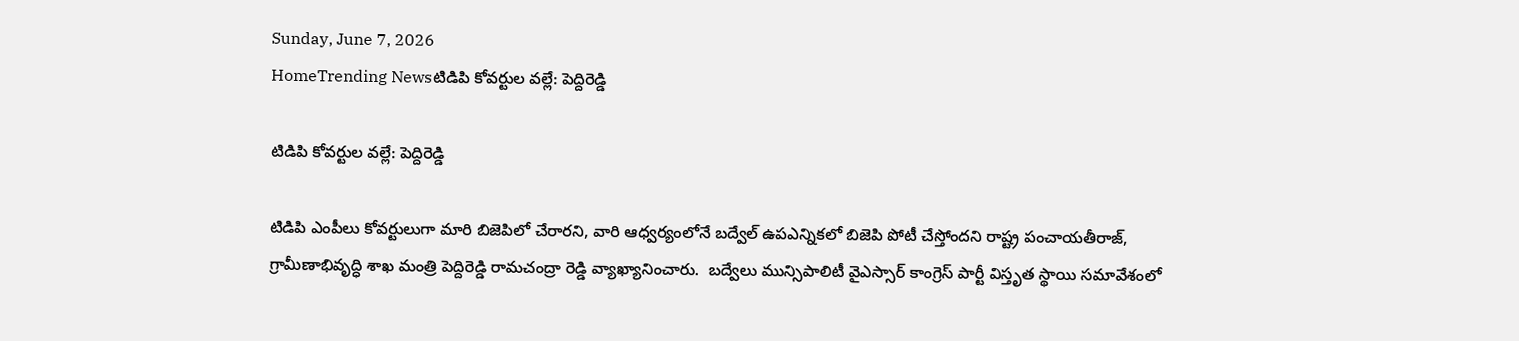Sunday, June 7, 2026
HomeTrending Newsటిడిపి కోవర్టుల వల్లే: పెద్దిరెడ్డి

టిడిపి కోవర్టుల వల్లే: పెద్దిరెడ్డి

టిడిపి ఎంపీలు కోవర్టులుగా మారి బిజెపిలో చేరారని, వారి ఆధ్వర్యంలోనే బద్వేల్ ఉపఎన్నికలో బిజెపి పోటీ చేస్తోందని రాష్ట్ర పంచాయతీరాజ్, గ్రామీణాభివృద్ధి శాఖ మంత్రి పెద్దిరెడ్డి రామచంద్రా రెడ్డి వ్యాఖ్యానించారు.  బద్వేలు మున్సిపాలిటీ వైఎస్సార్‌ కాంగ్రెస్‌ పార్టీ విస్తృత స్థాయి సమావేశంలో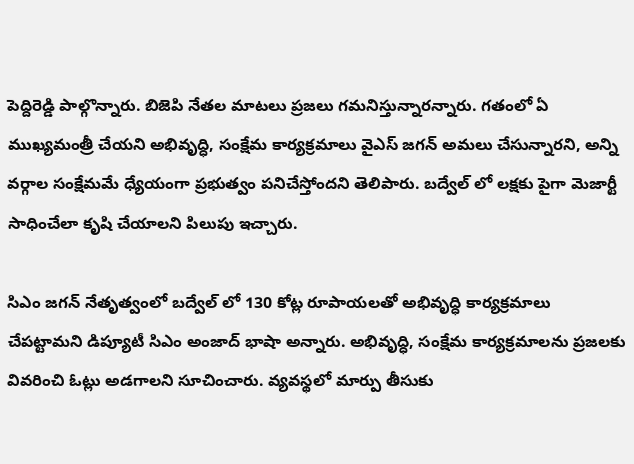పెద్దిరెడ్డి పాల్గొన్నారు. బిజెపి నేతల మాటలు ప్రజలు గమనిస్తున్నారన్నారు. గతంలో ఏ ముఖ్యమంత్రీ చేయని అభివృద్ధి, సంక్షేమ కార్యక్రమాలు వైఎస్ జగన్ అమలు చేసున్నారని, అన్ని వర్గాల సంక్షేమమే ధ్యేయంగా ప్రభుత్వం పనిచేస్తోందని తెలిపారు. బద్వేల్ లో లక్షకు పైగా మెజార్టీ సాధించేలా కృషి చేయాలని పిలుపు ఇచ్చారు.

సిఎం జగన్ నేతృత్వంలో బద్వేల్ లో 130 కోట్ల రూపాయలతో అభివృద్ధి కార్యక్రమాలు చేపట్టామని డిప్యూటీ సిఎం అంజాద్ భాషా అన్నారు. అభివృద్ధి, సంక్షేమ కార్యక్రమాలను ప్రజలకు వివరించి ఓట్లు అడగాలని సూచించారు. వ్యవస్థలో మార్పు తీసుకు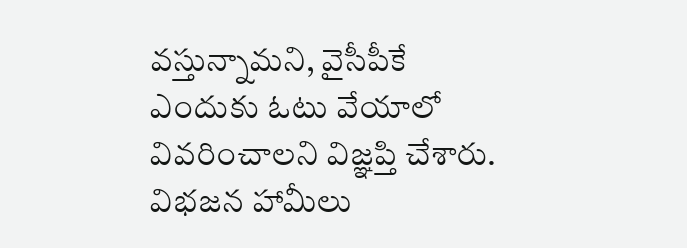వస్తున్నామని, వైసీపీకే ఎందుకు ఓటు వేయాలో వివరించాలని విజ్ఞప్తి చేశారు. విభజన హామీలు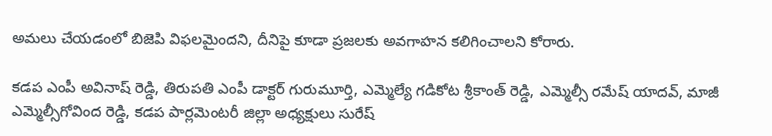అమలు చేయడంలో బిజెపి విఫలమైందని, దీనిపై కూడా ప్రజలకు అవగాహన కలిగించాలని కోరారు.

కడప ఎంపీ అవినాష్‌ రెడ్డి, తిరుపతి ఎంపీ డాక్టర్ గురుమూర్తి, ఎమ్మెల్యే గడికోట శ్రీకాంత్ రెడ్డి, ఎమ్మెల్సీ రమేష్ యాదవ్, మాజీ ఎమ్మెల్సీగోవింద రెడ్డి, కడప పార్లమెంటరీ జిల్లా అధ్యక్షులు సురేష్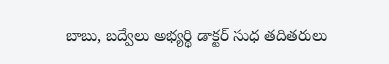బాబు, బద్వేలు అభ్యర్థి డాక్టర్ సుధ తదితరులు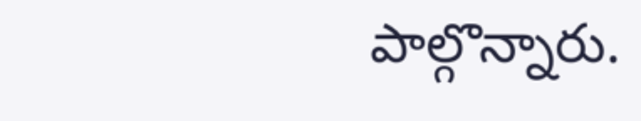పాల్గొన్నారు.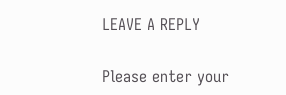LEAVE A REPLY

Please enter your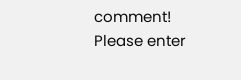comment!
Please enter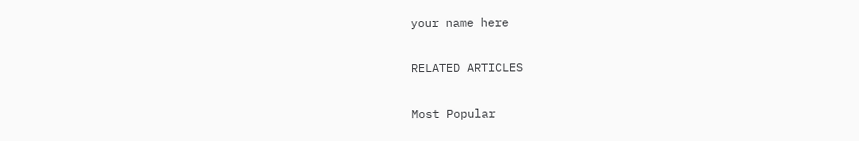your name here

RELATED ARTICLES

Most Popular